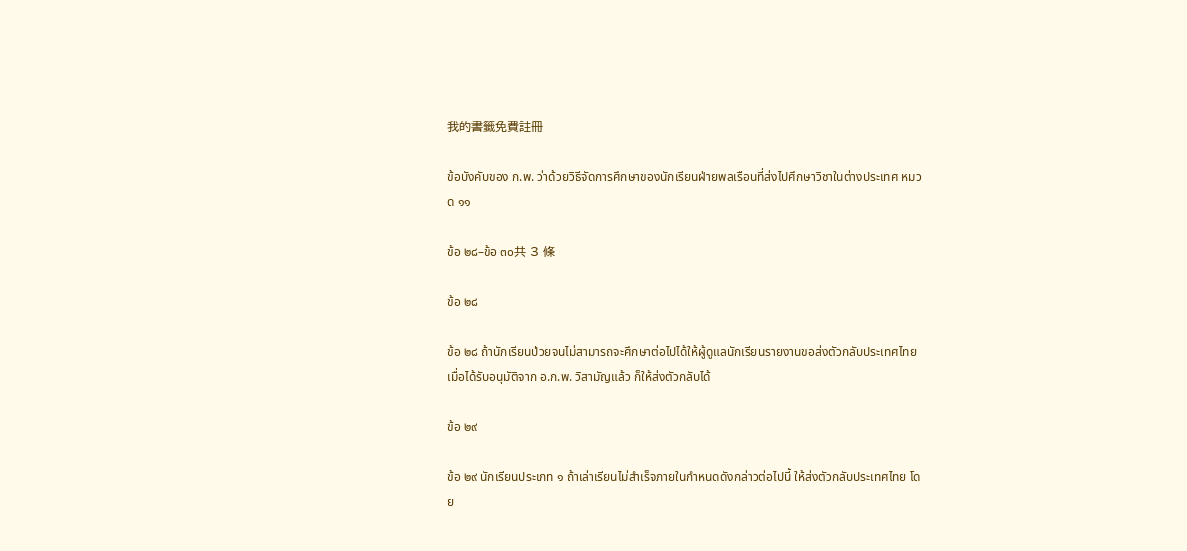我的書籤免費註冊

ข้อบังคับของ ก.พ. ว่าด้วยวิธีจัดการศึกษาของนักเรียนฝ่ายพลเรือนที่ส่งไปศึกษาวิชาในต่างประเทศ หมวด ๑๑

ข้อ ๒๘–ข้อ ๓๐共 3 條

ข้อ ๒๘

ข้อ ๒๘ ถ้านักเรียนป่วยจนไม่สามารถจะศึกษาต่อไปได้ให้ผู้ดูแลนักเรียนรายงานขอส่งตัวกลับประเทศไทย เมื่อได้รับอนุมัติจาก อ.ก.พ. วิสามัญแล้ว ก็ให้ส่งตัวกลับได้

ข้อ ๒๙

ข้อ ๒๙ นักเรียนประเภท ๑ ถ้าเล่าเรียนไม่สำเร็จภายในกำหนดดังกล่าวต่อไปนี้ ให้ส่งตัวกลับประเทศไทย โดย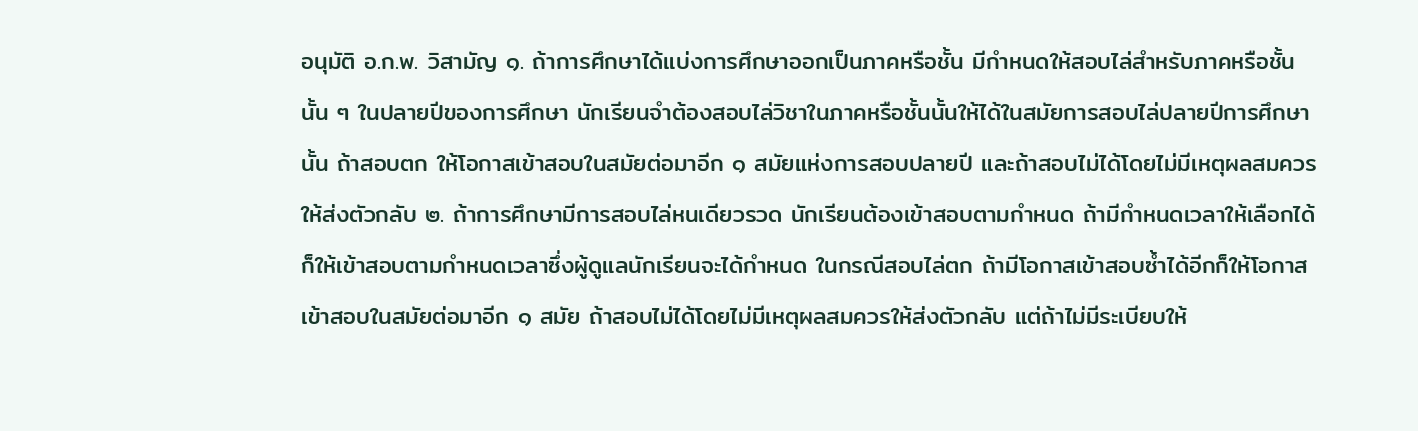อนุมัติ อ.ก.พ. วิสามัญ ๑. ถ้าการศึกษาได้แบ่งการศึกษาออกเป็นภาคหรือชั้น มีกำหนดให้สอบไล่สำหรับภาคหรือชั้นนั้น ๆ ในปลายปีของการศึกษา นักเรียนจำต้องสอบไล่วิชาในภาคหรือชั้นนั้นให้ได้ในสมัยการสอบไล่ปลายปีการศึกษานั้น ถ้าสอบตก ให้โอกาสเข้าสอบในสมัยต่อมาอีก ๑ สมัยแห่งการสอบปลายปี และถ้าสอบไม่ได้โดยไม่มีเหตุผลสมควรให้ส่งตัวกลับ ๒. ถ้าการศึกษามีการสอบไล่หนเดียวรวด นักเรียนต้องเข้าสอบตามกำหนด ถ้ามีกำหนดเวลาให้เลือกได้ก็ให้เข้าสอบตามกำหนดเวลาซึ่งผู้ดูแลนักเรียนจะได้กำหนด ในกรณีสอบไล่ตก ถ้ามีโอกาสเข้าสอบซ้ำได้อีกก็ให้โอกาสเข้าสอบในสมัยต่อมาอีก ๑ สมัย ถ้าสอบไม่ได้โดยไม่มีเหตุผลสมควรให้ส่งตัวกลับ แต่ถ้าไม่มีระเบียบให้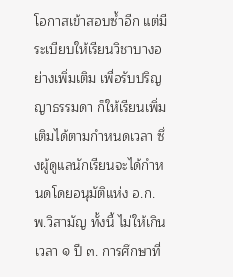โอกาสเข้าสอบซ้ำอีก แต่มีระเบียบให้เรียนวิชาบางอย่างเพิ่มเติม เพื่อรับปริญญาธรรมดา ก็ให้เรียนเพิ่มเติมได้ตามกำหนดเวลา ซึ่งผู้ดูแลนักเรียนจะได้กำหนดโดยอนุมัติแห่ง อ.ก.พ.วิสามัญ ทั้งนี้ ไม่ให้เกินเวลา ๑ ปี ๓. การศึกษาที่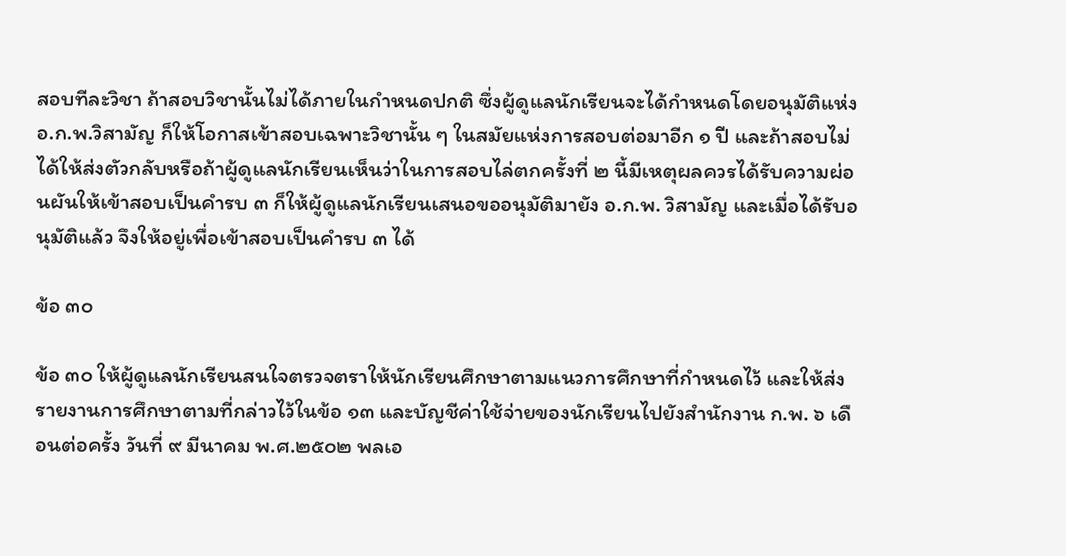สอบทีละวิชา ถ้าสอบวิชานั้นไม่ได้ภายในกำหนดปกติ ซึ่งผู้ดูแลนักเรียนจะได้กำหนดโดยอนุมัติแห่ง อ.ก.พ.วิสามัญ ก็ให้โอกาสเข้าสอบเฉพาะวิชานั้น ๆ ในสมัยแห่งการสอบต่อมาอีก ๑ ปี และถ้าสอบไม่ได้ให้ส่งตัวกลับหรือถ้าผู้ดูแลนักเรียนเห็นว่าในการสอบไล่ตกครั้งที่ ๒ นี้มีเหตุผลควรได้รับความผ่อนผันให้เข้าสอบเป็นคำรบ ๓ ก็ให้ผู้ดูแลนักเรียนเสนอขออนุมัติมายัง อ.ก.พ. วิสามัญ และเมื่อได้รับอนุมัติแล้ว จึงให้อยู่เพื่อเข้าสอบเป็นคำรบ ๓ ได้

ข้อ ๓๐

ข้อ ๓๐ ให้ผู้ดูแลนักเรียนสนใจตรวจตราให้นักเรียนศึกษาตามแนวการศึกษาที่กำหนดไว้ และให้ส่งรายงานการศึกษาตามที่กล่าวไว้ในข้อ ๑๓ และบัญชีค่าใช้จ่ายของนักเรียนไปยังสำนักงาน ก.พ. ๖ เดือนต่อครั้ง วันที่ ๙ มีนาคม พ.ศ.๒๕๐๒ พลเอ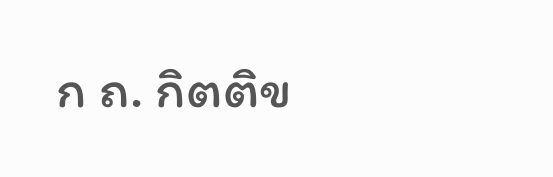ก ถ. กิตติข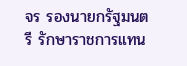จร รองนายกรัฐมนตรี รักษาราชการแทน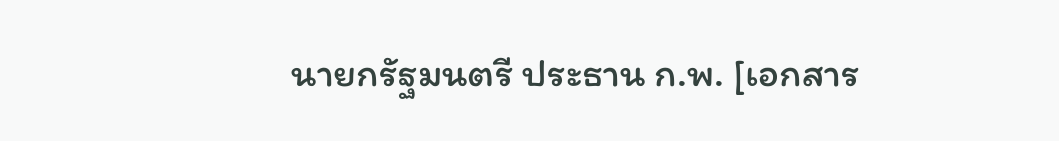นายกรัฐมนตรี ประธาน ก.พ. [เอกสาร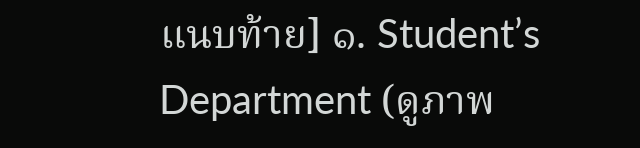แนบท้าย] ๑. Student’s Department (ดูภาพ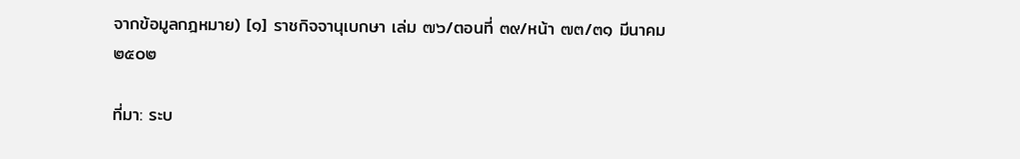จากข้อมูลกฎหมาย) [๑] ราชกิจจานุเบกษา เล่ม ๗๖/ตอนที่ ๓๙/หน้า ๗๓/๓๑ มีนาคม ๒๕๐๒

ที่มา: ระบ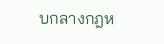บกลางกฎห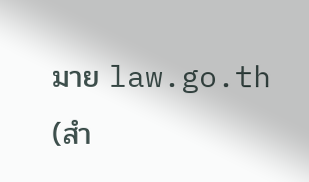มาย law.go.th (สำ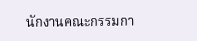นักงานคณะกรรมกา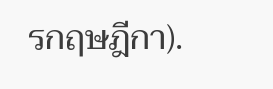รกฤษฎีกา).